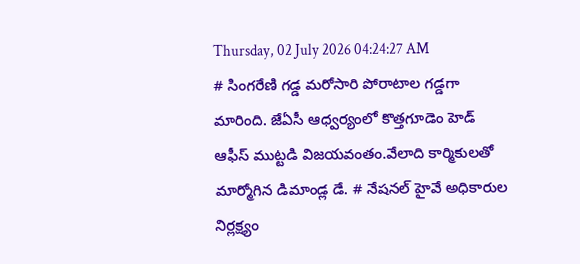Thursday, 02 July 2026 04:24:27 AM
# సింగరేణి గడ్డ మరోసారి పోరాటాల గడ్డగా మారింది. జేఏసీ ఆధ్వర్యంలో కొత్తగూడెం హెడ్ ఆఫీస్ ముట్టడి విజయవంతం.వేలాది కార్మికులతో మార్మోగిన డిమాండ్ల డే. # నేషనల్ హైవే అధికారుల నిర్లక్ష్యం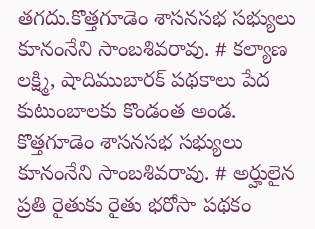తగదు.కొత్తగూడెం శాసనసభ సభ్యులు కూనంనేని సాంబశివరావు. # కల్యాణ లక్ష్మి, షాదిముబారక్ పథకాలు పేద కుటుంబాలకు కొండంత అండ. కొత్తగూడెం శాసనసభ సభ్యులు కూనంనేని సాంబశివరావు. # అర్హులైన ప్రతి రైతుకు రైతు భరోసా పథకం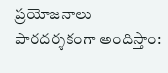ప్రయోజనాలు పారదర్శకంగా అందిస్తాం: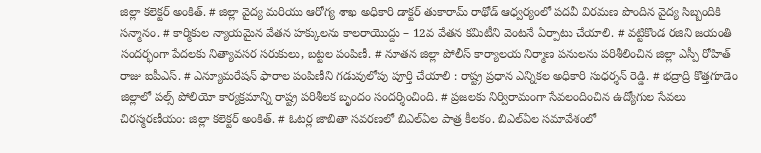జిల్లా కలెక్టర్ అంకిత్. # జిల్లా వైద్య మరియు ఆరోగ్య శాఖ అధికారి డాక్టర్ తుకారామ్ రాథోడ్ ఆధ్వర్యంలో పదవీ విరమణ పొందిన వైద్య సిబ్బందికి సన్మానం. # కార్మికుల న్యాయమైన వేతన హక్కులను కాలరాయొద్దు – 12వ వేతన కమిటీని వెంటనే ఏర్పాటు చేయాలి. # వట్టికొండ రజిని జయంతి సందర్భంగా పేదలకు నిత్యావసర సరుకులు, బట్టల పంపిణీ. # నూతన జిల్లా పోలీస్ కార్యాలయ నిర్మాణ పనులను పరిశీలించిన జిల్లా ఎస్పీ రోహిత్ రాజు ఐపీఎస్. # ఎన్యూమరేషన్ ఫారాల పంపిణీని గడువులోపు పూర్తి చేయాలి : రాష్ట్ర ప్రధాన ఎన్నికల అధికారి సుధర్శన్ రెడ్డి. # భద్రాద్రి కొత్తగూడెం జిల్లాలో పల్స్ పోలియో కార్యక్రమాన్ని రాష్ట్ర పరిశీలక బృందం సందర్శించింది. # ప్రజలకు నిర్విరామంగా సేవలందించిన ఉద్యోగుల సేవలు చిరస్మరణీయం: జిల్లా కలెక్టర్ అంకిత్. # ఓటర్ల జాబితా సవరణలో బిఎల్ఏల పాత్ర కీలకం. బిఎల్ఏల సమావేశంలో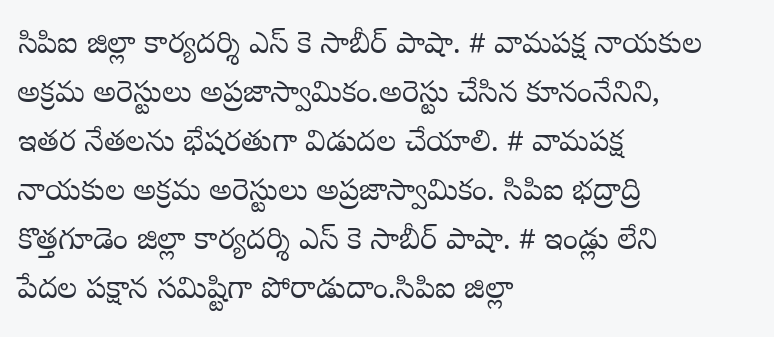సిపిఐ జిల్లా కార్యదర్శి ఎస్ కె సాబీర్ పాషా. # వామపక్ష నాయకుల అక్రమ అరెస్టులు అప్రజాస్వామికం.అరెస్టు చేసిన కూనంనేనిని, ఇతర నేతలను భేషరతుగా విడుదల చేయాలి. # వామపక్ష నాయకుల అక్రమ అరెస్టులు అప్రజాస్వామికం. సిపిఐ భద్రాద్రి కొత్తగూడెం జిల్లా కార్యదర్శి ఎస్ కె సాబీర్ పాషా. # ఇండ్లు లేని పేదల పక్షాన సమిష్టిగా పోరాడుదాం.సిపిఐ జిల్లా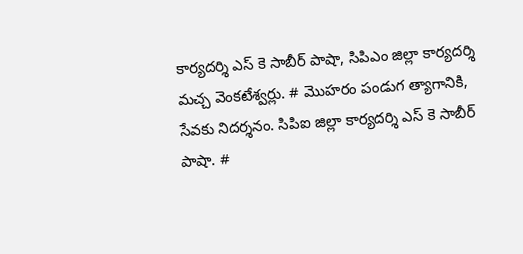కార్యదర్శి ఎస్ కె సాబీర్ పాషా, సిపిఎం జిల్లా కార్యదర్శి మచ్చ వెంకటేశ్వర్లు. # మొహరం పండుగ త్యాగానికి, సేవకు నిదర్శనం. సిపిఐ జిల్లా కార్యదర్శి ఎస్ కె సాబీర్ పాషా. #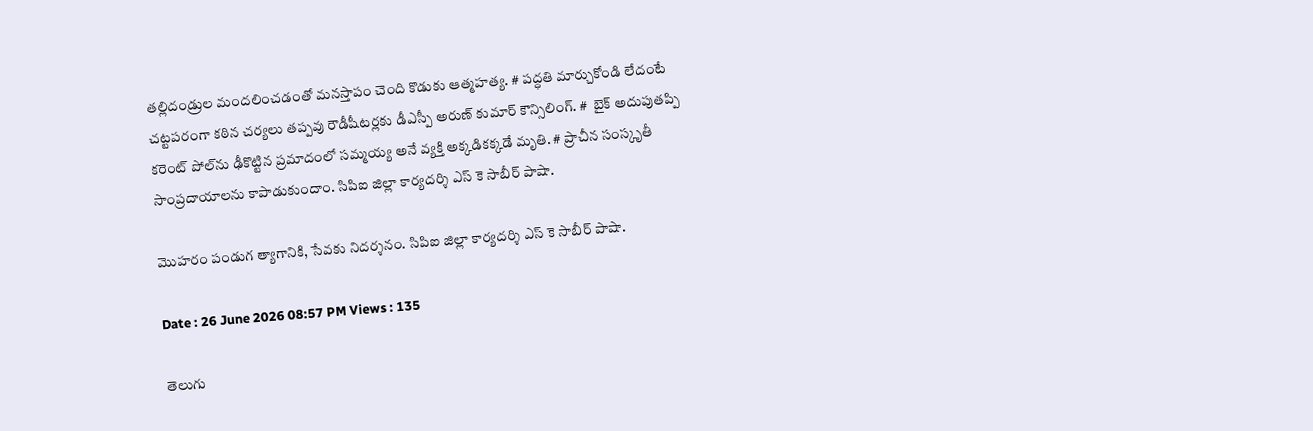తల్లిదండ్రుల మందలించడంతో మనస్తాపం చెంది కొడుకు ఆత్మహత్య. # పద్ధతి మార్చుకోండి లేదంటే చట్టపరంగా కఠిన చర్యలు తప్పవు రౌడీషీటర్లకు డీఎస్పీ అరుణ్ కుమార్ కౌన్సిలింగ్. #  బైక్ అదుపుతప్పి కరెంట్ పోల్‌ను ఢీకొట్టిన ప్రమాదంలో సమ్మయ్య అనే వ్యక్తి అక్కడికక్కడే మృతి. # ప్రాచీన సంస్కృతీ సాంప్రదాయాలను కాపాడుకుందాం. సిపిఐ జిల్లా కార్యదర్శి ఎస్ కె సాబీర్ పాషా.

మొహరం పండుగ త్యాగానికి, సేవకు నిదర్శనం. సిపిఐ జిల్లా కార్యదర్శి ఎస్ కె సాబీర్ పాషా.

Date : 26 June 2026 08:57 PM Views : 135

తెలుగు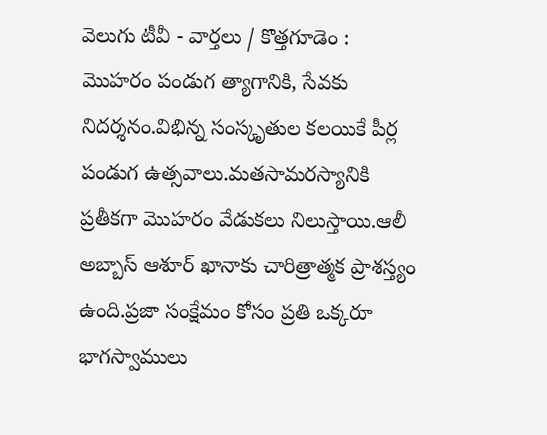వెలుగు టీవీ - వార్తలు / కొత్తగూడెం : మొహరం పండుగ త్యాగానికి, సేవకు నిదర్శనం.విభిన్న సంస్కృతుల కలయికే పీర్ల పండుగ ఉత్సవాలు.మతసామరస్యానికి ప్రతీకగా మొహరం వేడుకలు నిలుస్తాయి.ఆలీ అబ్బాస్ ఆశూర్ ఖానాకు చారిత్రాత్మక ప్రాశస్త్యం ఉంది.ప్రజా సంక్షేమం కోసం ప్రతి ఒక్కరూ భాగస్వాములు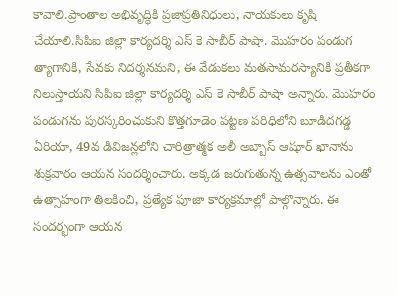కావాలి.ప్రాంతాల అభివృద్ధికి ప్రజాప్రతినిధులు, నాయకులు కృషి చేయాలి.సిపిఐ జిల్లా కార్యదర్శి ఎస్ కె సాబీర్ పాషా. మొహరం పండుగ త్యాగానికి, సేవకు నిదర్శనమని, ఈ వేడుకలు మతసామరస్యానికి ప్రతీకగా నిలుస్తాయని సిపిఐ జిల్లా కార్యదర్శి ఎస్ కె సాబీర్ పాషా అన్నారు. మొహరం పండుగను పురస్కరించుకుని కొత్తగూడెం పట్టణ పరిధిలోని బూడిదగడ్డ ఏరియా, 49వ డివిజన్లలోని చారిత్రాత్మక అలీ అబ్బాస్ ఆషూర్ ఖానాను శుక్రవారం ఆయన సందర్శించారు. అక్కడ జరుగుతున్న ఉత్సవాలను ఎంతో ఉత్సాహంగా తిలకించి, ప్రత్యేక పూజా కార్యక్రమాల్లో పాల్గొన్నారు. ఈ సందర్భంగా ఆయన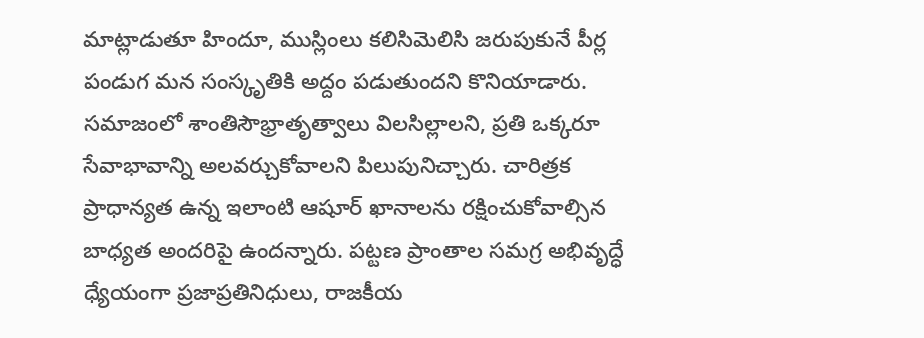మాట్లాడుతూ హిందూ, ముస్లింలు కలిసిమెలిసి జరుపుకునే పీర్ల పండుగ మన సంస్కృతికి అద్దం పడుతుందని కొనియాడారు. సమాజంలో శాంతిసౌభ్రాతృత్వాలు విలసిల్లాలని, ప్రతి ఒక్కరూ సేవాభావాన్ని అలవర్చుకోవాలని పిలుపునిచ్చారు. చారిత్రక ప్రాధాన్యత ఉన్న ఇలాంటి ఆషూర్ ఖానాలను రక్షించుకోవాల్సిన బాధ్యత అందరిపై ఉందన్నారు. పట్టణ ప్రాంతాల సమగ్ర అభివృద్ధే ధ్యేయంగా ప్రజాప్రతినిధులు, రాజకీయ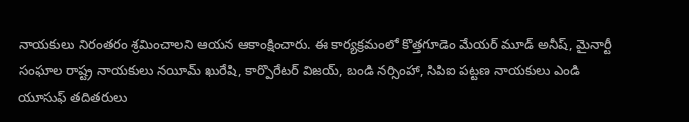నాయకులు నిరంతరం శ్రమించాలని ఆయన ఆకాంక్షించారు. ఈ కార్యక్రమంలో కొత్తగూడెం మేయర్ మూడ్ అనీష్, మైనార్టీ సంఘాల రాష్ట్ర నాయకులు నయీమ్ ఖురేషి, కార్పొరేటర్ విజయ్, బండి నర్సింహా, సిపిఐ పట్టణ నాయకులు ఎండి యూసుఫ్ తదితరులు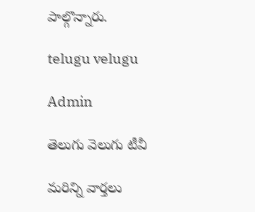పాల్గొన్నారు.

telugu velugu

Admin

తెలుగు వెలుగు టీవీ

మరిన్ని వార్తలు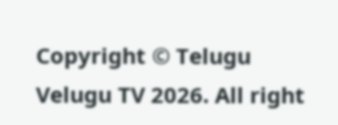Copyright © Telugu Velugu TV 2026. All right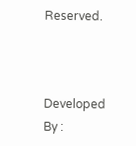Reserved.



Developed By :